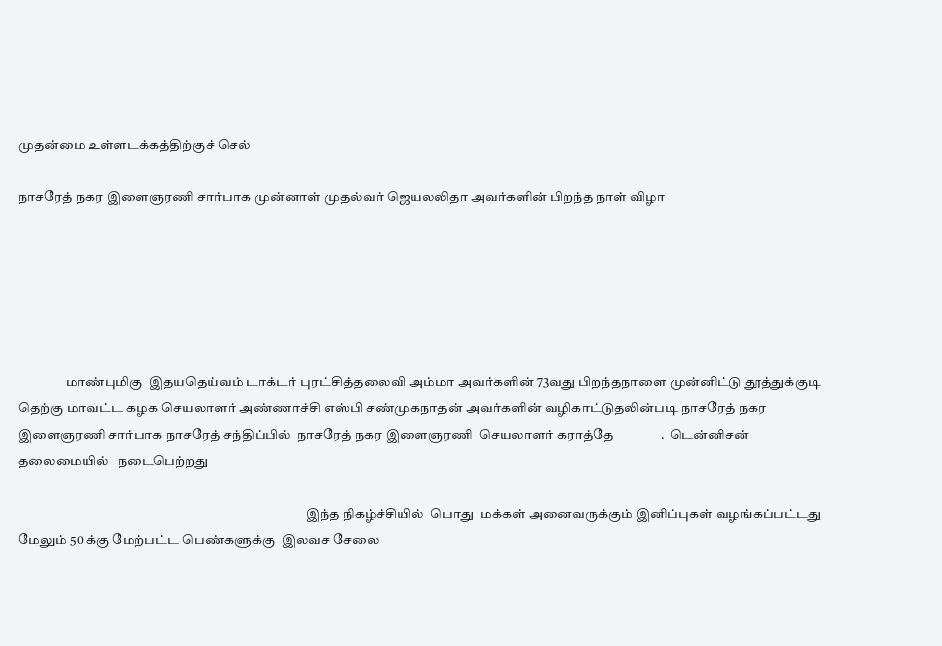முதன்மை உள்ளடக்கத்திற்குச் செல்

நாசரேத் நகர இளைஞரணி சார்பாக முன்னாள் முதல்வர் ஜெயலலிதா அவர்களின் பிறந்த நாள் விழா






                  மாண்புமிகு  இதயதெய்வம் டாக்டர் புரட்சித்தலைவி அம்மா அவர்களின் 73வது பிறந்தநாளை முன்னிட்டு தூத்துக்குடி தெற்கு மாவட்ட கழக செயலாளர் அண்ணாச்சி எஸ்பி சண்முகநாதன் அவர்களின் வழிகாட்டுதலின்படி நாசரேத் நகர இளைஞரணி சார்பாக நாசரேத் சந்திப்பில்  நாசரேத் நகர இளைஞரணி  செயலாளர் கராத்தே               .  டென்னிசன் தலைமையில்   நடைபெற்றது

                                                                                                             இந்த நிகழ்ச்சியில்  பொது  மக்கள் அனைவருக்கும் இனிப்புகள் வழங்கப்பட்டது மேலும் 50 க்கு மேற்பட்ட பெண்களுக்கு  இலவச சேலை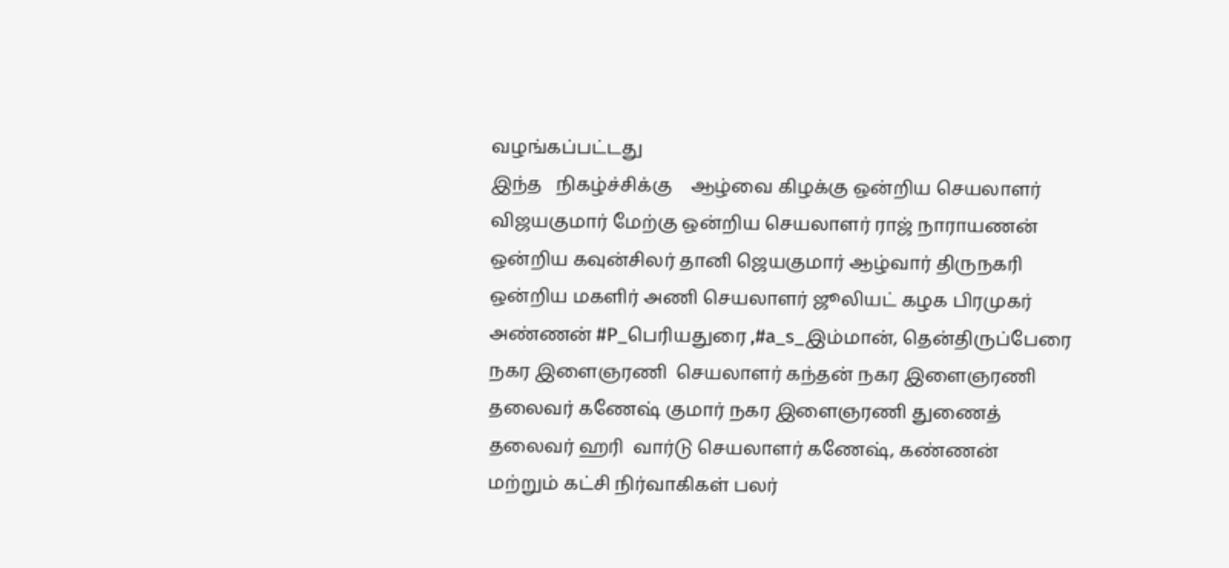வழங்கப்பட்டது                                                                                                                                                                                                                                                  இந்த   நிகழ்ச்சிக்கு    ஆழ்வை கிழக்கு ஒன்றிய செயலாளர்    விஜயகுமார் மேற்கு ஒன்றிய செயலாளர் ராஜ் நாராயணன் ஒன்றிய கவுன்சிலர் தானி ஜெயகுமார் ஆழ்வார் திருநகரி ஒன்றிய மகளிர் அணி செயலாளர் ஜூலியட் கழக பிரமுகர் அண்ணன் #P_பெரியதுரை ,#a_s_இம்மான், தென்திருப்பேரை நகர இளைஞரணி  செயலாளர் கந்தன் நகர இளைஞரணி தலைவர் கணேஷ் குமார் நகர இளைஞரணி துணைத் தலைவர் ஹரி  வார்டு செயலாளர் கணேஷ், கண்ணன்  மற்றும் கட்சி நிர்வாகிகள் பலர்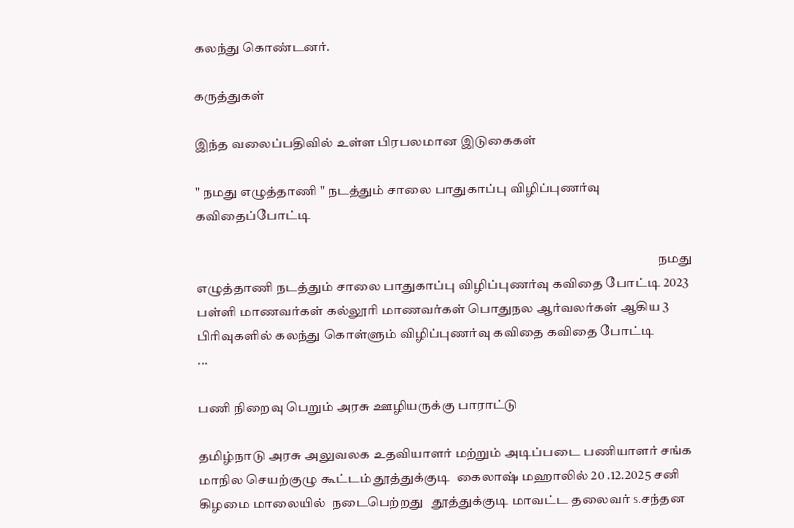கலந்து கொண்டனர்.

கருத்துகள்

இந்த வலைப்பதிவில் உள்ள பிரபலமான இடுகைகள்

" நமது எழுத்தாணி " நடத்தும் சாலை பாதுகாப்பு விழிப்புணர்வு கவிதைப்போட்டி

                                                                                                                                                                               நமது எழுத்தாணி நடத்தும் சாலை பாதுகாப்பு விழிப்புணர்வு கவிதை போட்டி 2023 பள்ளி மாணவர்கள் கல்லூரி மாணவர்கள் பொதுநல ஆர்வலர்கள் ஆகிய 3 பிரிவுகளில் கலந்து கொள்ளும் விழிப்புணர்வு கவிதை கவிதை போட்டி                                                       ...

பணி நிறைவு பெறும் அரசு ஊழியருக்கு பாராட்டு

தமிழ்நாடு அரசு அலுவலக உதவியாளர் மற்றும் அடிப்படை பணியாளர் சங்க மாநில செயற்குழு கூட்டம் தூத்துக்குடி  கைலாஷ் மஹாலில் 20 .12.2025 சனி கிழமை மாலையில்  நடைபெற்றது   தூத்துக்குடி மாவட்ட தலைவர் s.சந்தன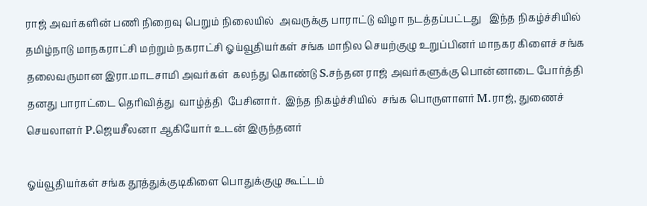ராஜ் அவர்களின் பணி நிறைவு பெறும் நிலையில்  அவருக்கு பாராட்டு விழா நடத்தப்பட்டது   இந்த நிகழ்ச்சியில் தமிழ்நாடு மாநகராட்சி மற்றும் நகராட்சி ஓய்வூதியர்கள் சங்க மாநில செயற்குழு உறுப்பினர் மாநகர கிளைச் சங்க தலைவருமான இரா.மாடசாமி அவர்கள்  கலந்து கொண்டு S.சந்தன ராஜ் அவர்களுக்கு பொன்னாடை போர்த்தி  தனது பாராட்டை தெரிவித்து  வாழ்த்தி  பேசினார்.  இந்த நிகழ்ச்சியில்  சங்க பொருளாளர் M.ராஜ், துணைச் செயலாளர் P.ஜெயசீலனா ஆகியோர் உடன் இருந்தனர்

ஓய்வூதியர்கள் சங்க தூத்துக்குடிகிளை பொதுக்குழு கூட்டம்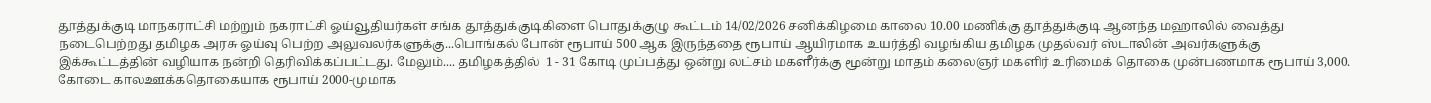தூத்துக்குடி மாநகராட்சி மற்றும் நகராட்சி ஓய்வூதியர்கள் சங்க தூத்துக்குடிகிளை பொதுக்குழு கூட்டம் 14/02/2026 சனிக்கிழமை காலை 10.00 மணிக்கு தூத்துக்குடி ஆனந்த மஹாலில் வைத்து நடைபெற்றது தமிழக அரசு ஓய்வு பெற்ற அலுவலர்களுக்கு...பொங்கல் போன் ரூபாய் 500 ஆக இருந்ததை ரூபாய் ஆயிரமாக உயர்த்தி வழங்கிய தமிழக முதல்வர் ஸ்டாலின் அவர்களுக்கு இக்கூட்டத்தின் வழியாக நன்றி தெரிவிக்கப்பட்டது. மேலும்.... தமிழகத்தில்  1 - 31 கோடி முப்பத்து ஒன்று லட்சம் மகளீர்க்கு மூன்று மாதம் கலைஞர் மகளிர் உரிமைக் தொகை முன்பணமாக ரூபாய் 3,000. கோடை காலஊக்கதொகையாக ரூபாய் 2000-முமாக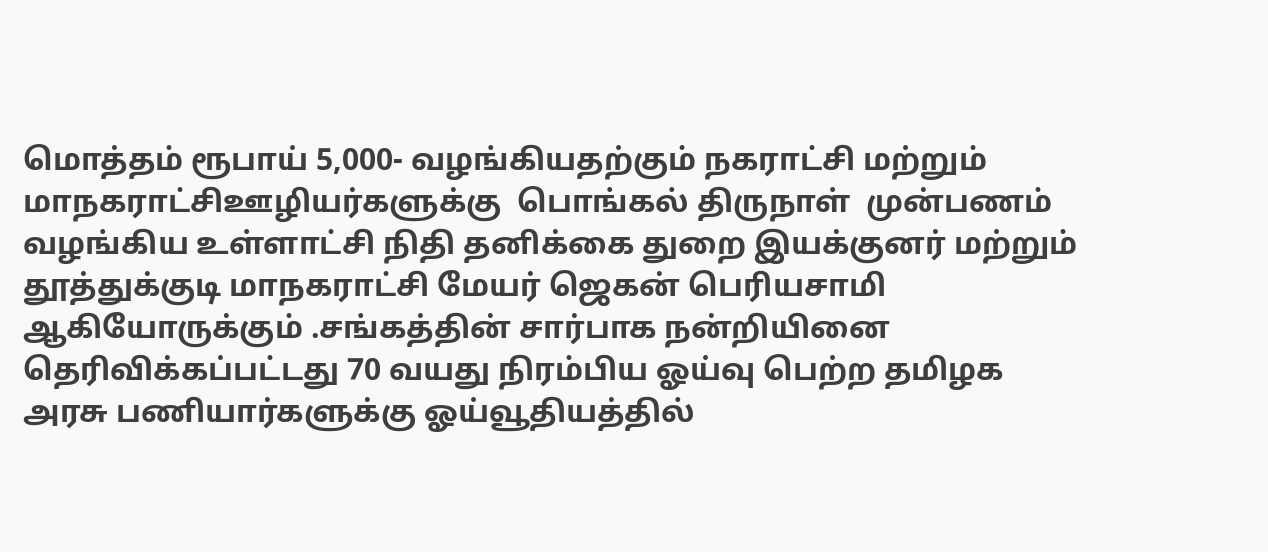மொத்தம் ரூபாய் 5,000- வழங்கியதற்கும் நகராட்சி மற்றும் மாநகராட்சிஊழியர்களுக்கு  பொங்கல் திருநாள்  முன்பணம் வழங்கிய உள்ளாட்சி நிதி தனிக்கை துறை இயக்குனர் மற்றும் தூத்துக்குடி மாநகராட்சி மேயர் ஜெகன் பெரியசாமி ஆகியோருக்கும் .சங்கத்தின் சார்பாக நன்றியினை தெரிவிக்கப்பட்டது 70 வயது நிரம்பிய ஓய்வு பெற்ற தமிழக அரசு பணியார்களுக்கு ஓய்வூதியத்தில்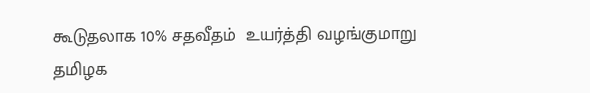கூடுதலாக 10% சதவீதம்  உயர்த்தி வழங்குமாறு தமிழக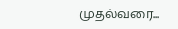முதல்வரை...